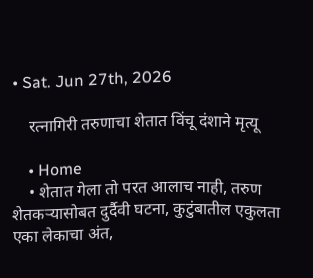• Sat. Jun 27th, 2026

    रत्नागिरी तरुणाचा शेतात विंचू दंशाने मृत्यू

    • Home
    • शेतात गेला तो परत आलाच नाही, तरुण शेतकऱ्यासोबत दुर्दैवी घटना, कुटुंबातील एकुलता एका लेकाचा अंत,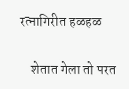रत्नागिरीत हळहळ

    शेतात गेला तो परत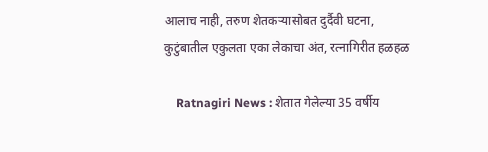आलाच नाही, तरुण शेतकऱ्यासोबत दुर्दैवी घटना, कुटुंबातील एकुलता एका लेकाचा अंत, रत्नागिरीत हळहळ

    Ratnagiri News : शेतात गेलेल्या 35 वर्षीय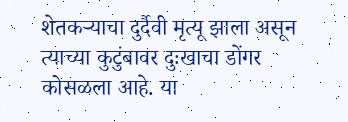शेतकऱ्याचा दुर्दैवी मृत्यू झाला असून त्याच्या कुटुंबावर दुःखाचा डोंगर कोसळला आहे. या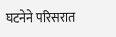घटनेने परिसरात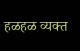हळहळ व्यक्त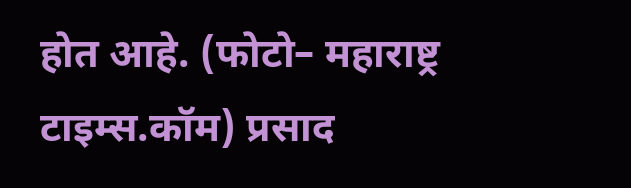होत आहे. (फोटो– महाराष्ट्र टाइम्स.कॉम) प्रसाद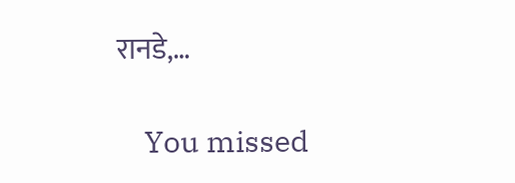रानडे,…

    You missed